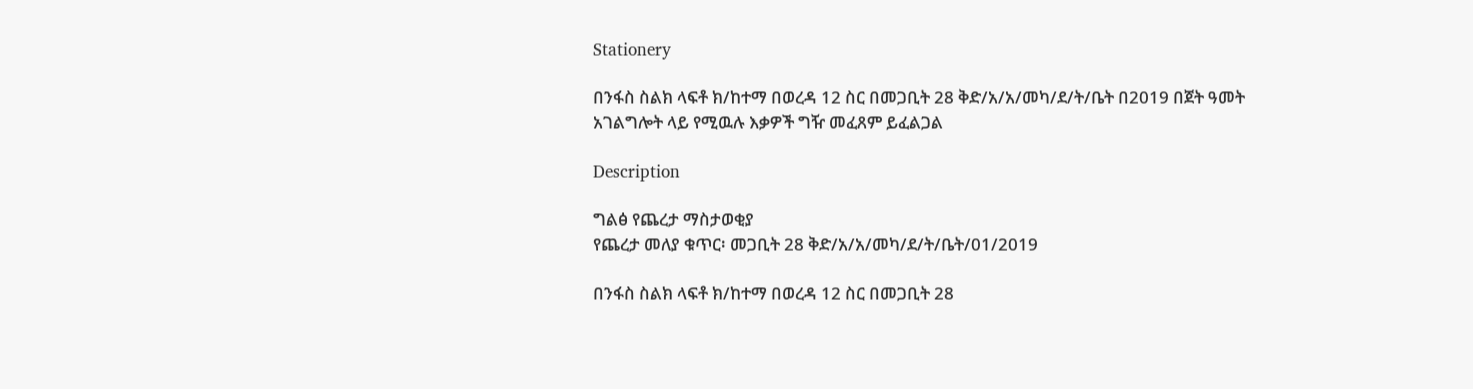Stationery

በንፋስ ስልክ ላፍቶ ክ/ከተማ በወረዳ 12 ስር በመጋቢት 28 ቅድ/አ/አ/መካ/ደ/ት/ቤት በ2019 በጀት ዓመት አገልግሎት ላይ የሚዉሉ እቃዎች ግዥ መፈጸም ይፈልጋል

Description

ግልፅ የጨረታ ማስታወቂያ
የጨረታ መለያ ቁጥር፡ መጋቢት 28 ቅድ/አ/አ/መካ/ደ/ት/ቤት/01/2019

በንፋስ ስልክ ላፍቶ ክ/ከተማ በወረዳ 12 ስር በመጋቢት 28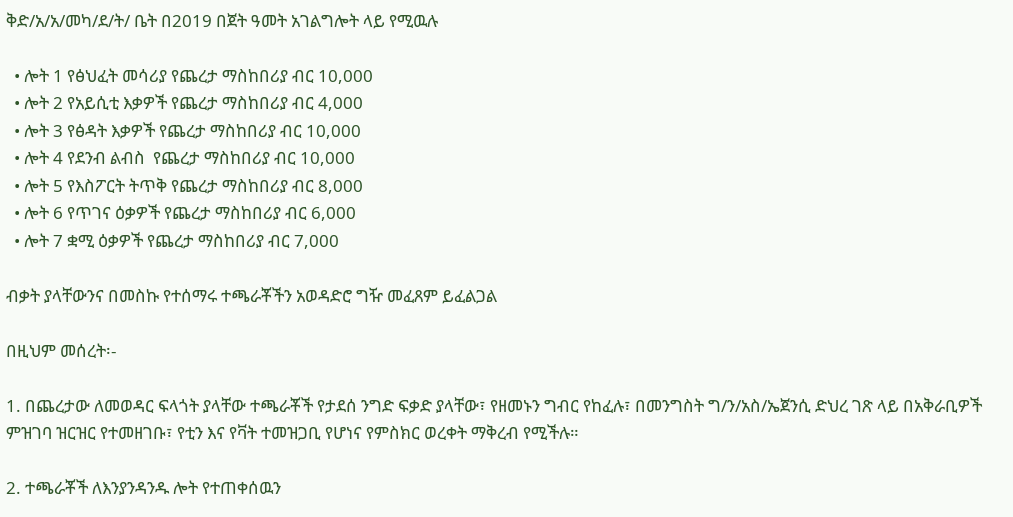ቅድ/አ/አ/መካ/ደ/ት/ ቤት በ2019 በጀት ዓመት አገልግሎት ላይ የሚዉሉ

  • ሎት 1 የፅህፈት መሳሪያ የጨረታ ማስከበሪያ ብር 10,000
  • ሎት 2 የአይሲቲ እቃዎች የጨረታ ማስከበሪያ ብር 4,000
  • ሎት 3 የፅዳት እቃዎች የጨረታ ማስከበሪያ ብር 10,000
  • ሎት 4 የደንብ ልብስ  የጨረታ ማስከበሪያ ብር 10,000
  • ሎት 5 የእስፖርት ትጥቅ የጨረታ ማስከበሪያ ብር 8,000
  • ሎት 6 የጥገና ዕቃዎች የጨረታ ማስከበሪያ ብር 6,000
  • ሎት 7 ቋሚ ዕቃዎች የጨረታ ማስከበሪያ ብር 7,000

ብቃት ያላቸውንና በመስኩ የተሰማሩ ተጫራቾችን አወዳድሮ ግዥ መፈጸም ይፈልጋል

በዚህም መሰረት፡-

1. በጨረታው ለመወዳር ፍላጎት ያላቸው ተጫራቾች የታደሰ ንግድ ፍቃድ ያላቸው፣ የዘመኑን ግብር የከፈሉ፣ በመንግስት ግ/ን/አስ/ኤጀንሲ ድህረ ገጽ ላይ በአቅራቢዎች ምዝገባ ዝርዝር የተመዘገቡ፣ የቲን እና የቫት ተመዝጋቢ የሆነና የምስክር ወረቀት ማቅረብ የሚችሉ።

2. ተጫራቾች ለእንያንዳንዱ ሎት የተጠቀሰዉን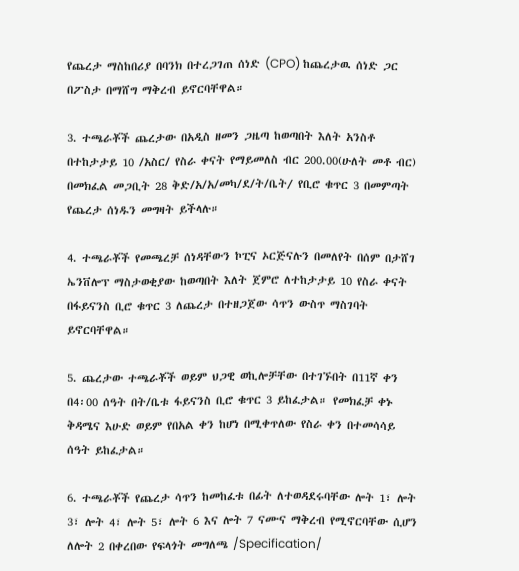የጨረታ ማስከበሪያ በባንክ በተረጋገጠ ሰነድ (CPO) ከጨረታዉ ሰነድ ጋር በፖስታ በማሸግ ማቅረብ ይኖርባቸዋል።

3. ተጫራቾች ጨረታው በአዲስ ዘመን ጋዜጣ ከወጣበት እለት አንስቶ በተከታታይ 10 /አስር/ የስራ ቀናት የማይመለስ ብር 200.00(ሁለት መቶ ብር) በመክፈል መጋቢት 28 ቅድ/አ/አ/መካ/ደ/ት/ቤት⁄ የቢሮ ቁጥር 3 በመምጣት የጨረታ ሰነዱን መግዛት ይችላሉ።

4. ተጫራቾች የመጫረቻ ሰነዳቸውን ኮፒና ኦርጅናሉን በመለየት በሰም በታሸገ ኤንቨሎፕ ማስታወቂያው ከወጣበት እለት ጀምሮ ለተከታታይ 10 የስራ ቀናት በፋይናንስ ቢሮ ቁጥር 3 ለጨረታ በተዘጋጀው ሳጥን ውስጥ ማስገባት ይኖርባቸዋል።

5. ጨረታው ተጫራቾች ወይም ህጋዊ ወኪሎቻቸው በተገኙበት በ11ኛ ቀን በ4፡00 ሰዓት በት/ቤቱ ፋይናንስ ቢሮ ቁጥር 3 ይከፈታል። የመክፈቻ ቀኑ ቅዳሜና እሁድ ወይም የበአል ቀን ከሆነ በሚቀጥለው የስራ ቀን በተመሳሳይ ሰዓት ይከፈታል።

6. ተጫራቾች የጨረታ ሳጥን ከመከፈቱ በፊት ለተወዳደሩባቸው ሎት 1፣ ሎት 3፣ ሎት 4፣ ሎት 5፣ ሎት 6 እና ሎት 7 ናሙና ማቅረብ የሚኖርባቸው ሲሆን ለሎት 2 በቀረበው የፍላጎት መግለጫ /Specification/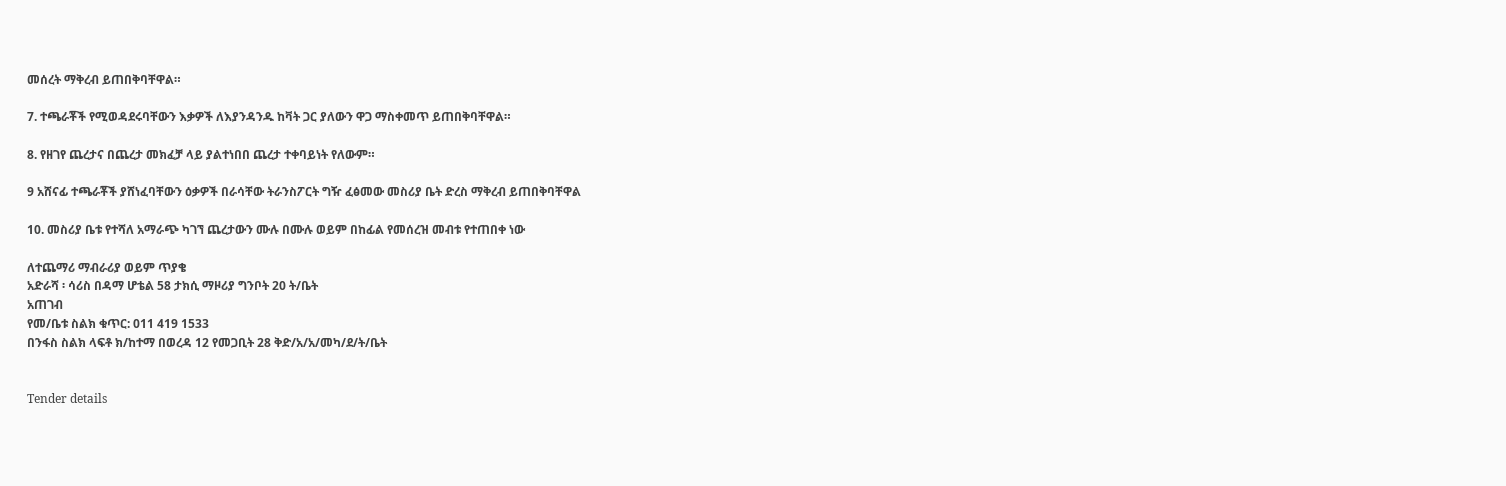መሰረት ማቅረብ ይጠበቅባቸዋል።

7. ተጫራቾች የሚወዳደሩባቸውን እቃዎች ለእያንዳንዱ ከቫት ጋር ያለውን ዋጋ ማስቀመጥ ይጠበቅባቸዋል።

8. የዘገየ ጨረታና በጨረታ መክፈቻ ላይ ያልተነበበ ጨረታ ተቀባይነት የለውም።

9 አሸናፊ ተጫራቾች ያሸነፈባቸውን ዕቃዎች በራሳቸው ትራንስፖርት ግዥ ፈፅመው መስሪያ ቤት ድረስ ማቅረብ ይጠበቅባቸዋል

10. መስሪያ ቤቱ የተሻለ አማራጭ ካገኘ ጨረታውን ሙሉ በሙሉ ወይም በከፊል የመሰረዝ መብቱ የተጠበቀ ነው

ለተጨማሪ ማብራሪያ ወይም ጥያቄ
አድራሻ ፡ ሳሪስ በዳማ ሆቴል 58 ታክሲ ማዞሪያ ግንቦት 20 ት/ቤት
አጠገብ
የመ/ቤቱ ስልክ ቁጥር: 011 419 1533
በንፋስ ስልክ ላፍቶ ክ/ከተማ በወረዳ 12 የመጋቢት 28 ቅድ/አ/አ/መካ/ደ/ት/ቤት


Tender details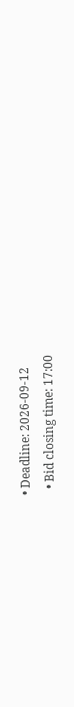• Deadline: 2026-09-12
  • Bid closing time: 17:00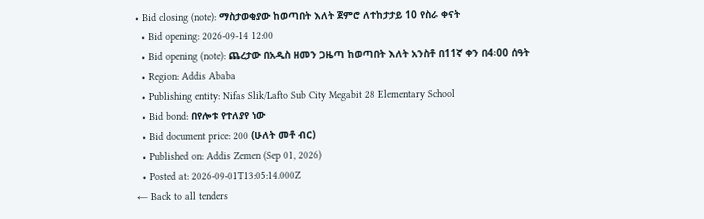• Bid closing (note): ማስታወቂያው ከወጣበት እለት ጀምሮ ለተከታታይ 10 የስራ ቀናት
  • Bid opening: 2026-09-14 12:00
  • Bid opening (note): ጨረታው በአዲስ ዘመን ጋዜጣ ከወጣበት እለት አንስቶ በ11ኛ ቀን በ4፡00 ሰዓት
  • Region: Addis Ababa
  • Publishing entity: Nifas Slik/Lafto Sub City Megabit 28 Elementary School
  • Bid bond: በየሎቱ የተለያየ ነው
  • Bid document price: 200 (ሁለት መቶ ብር)
  • Published on: Addis Zemen (Sep 01, 2026)
  • Posted at: 2026-09-01T13:05:14.000Z
← Back to all tenders